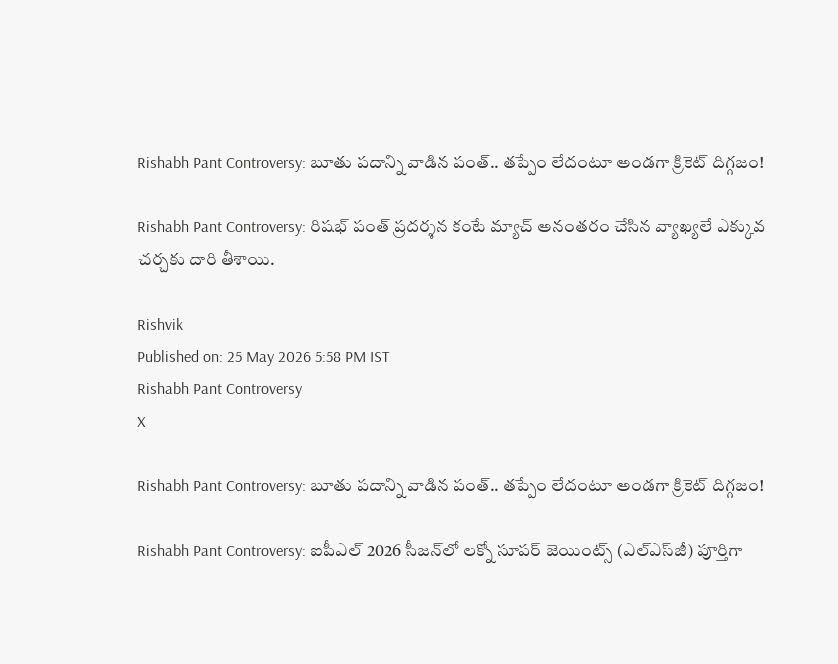Rishabh Pant Controversy: బూతు పదాన్ని వాడిన పంత్.. తప్పేం లేదంటూ అండగా క్రికెట్ దిగ్గజం!

Rishabh Pant Controversy: రిషభ్ పంత్ ప్రదర్శన కంటే మ్యాచ్ అనంతరం చేసిన వ్యాఖ్యలే ఎక్కువ చర్చకు దారి తీశాయి.

Rishvik
Published on: 25 May 2026 5:58 PM IST
Rishabh Pant Controversy
X

Rishabh Pant Controversy: బూతు పదాన్ని వాడిన పంత్.. తప్పేం లేదంటూ అండగా క్రికెట్ దిగ్గజం!

Rishabh Pant Controversy: ఐపీఎల్ 2026 సీజన్‌లో లక్నో సూపర్ జెయింట్స్ (ఎల్‌ఎస్‌జీ) పూర్తిగా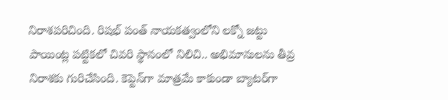నిరాశపరిచింది. రిషభ్ పంత్ నాయకత్వంలోని లక్నో జట్టు పాయింట్ల పట్టికలో చివరి స్థానంలో నిలిచి.. అభిమానులను తీవ్ర నిరాశకు గురిచేసింది. కెప్టెన్‌గా మాత్రమే కాకుండా బ్యాటర్‌గా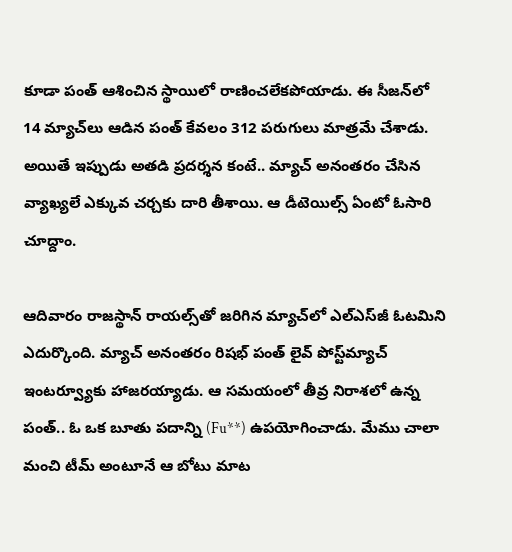కూడా పంత్ ఆశించిన స్థాయిలో రాణించలేకపోయాడు. ఈ సీజన్‌లో 14 మ్యాచ్‌లు ఆడిన పంత్ కేవలం 312 పరుగులు మాత్రమే చేశాడు. అయితే ఇప్పుడు అతడి ప్రదర్శన కంటే.. మ్యాచ్ అనంతరం చేసిన వ్యాఖ్యలే ఎక్కువ చర్చకు దారి తీశాయి. ఆ డీటెయిల్స్ ఏంటో ఓసారి చూద్దాం.

ఆదివారం రాజస్థాన్ రాయల్స్‌తో జరిగిన మ్యాచ్‌లో ఎల్‌ఎస్‌జీ ఓటమిని ఎదుర్కొంది. మ్యాచ్ అనంతరం రిషభ్ పంత్ లైవ్ పోస్ట్‌మ్యాచ్ ఇంటర్వ్యూకు హాజరయ్యాడు. ఆ సమయంలో తీవ్ర నిరాశలో ఉన్న పంత్.. ఓ ఒక బూతు పదాన్ని (Fu**) ఉపయోగించాడు. మేము చాలా మంచి టీమ్ అంటూనే ఆ బోటు మాట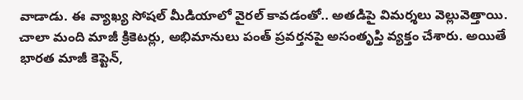వాడాడు. ఈ వ్యాఖ్య సోషల్ మీడియాలో వైరల్ కావడంతో.. అతడిపై విమర్శలు వెల్లువెత్తాయి. చాలా మంది మాజీ క్రికెటర్లు, అభిమానులు పంత్ ప్రవర్తనపై అసంతృప్తి వ్యక్తం చేశారు. అయితే భారత మాజీ కెప్టెన్,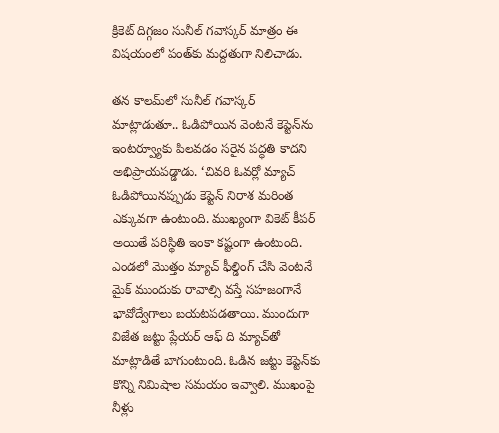క్రికెట్ దిగ్గజం సునీల్ గవాస్కర్ మాత్రం ఈ విషయంలో పంత్‌కు మద్దతుగా నిలిచాడు.

తన కాలమ్‌లో సునీల్ గవాస్కర్ మాట్లాడుతూ.. ఓడిపోయిన వెంటనే కెప్టెన్‌ను ఇంటర్వ్యూకు పిలవడం సరైన పద్ధతి కాదని అభిప్రాయపడ్డాడు. ‘చివరి ఓవర్లో మ్యాచ్ ఓడిపోయినప్పుడు కెప్టెన్ నిరాశ మరింత ఎక్కువగా ఉంటుంది. ముఖ్యంగా వికెట్‌ కీపర్ అయితే పరిస్థితి ఇంకా కష్టంగా ఉంటుంది. ఎండలో మొత్తం మ్యాచ్ ఫీల్డింగ్ చేసి వెంటనే మైక్ ముందుకు రావాల్సి వస్తే సహజంగానే భావోద్వేగాలు బయటపడతాయి. ముందుగా విజేత జట్టు ప్లేయర్ ఆఫ్ ది మ్యాచ్‌తో మాట్లాడితే బాగుంటుంది. ఓడిన జట్టు కెప్టెన్‌కు కొన్ని నిమిషాల సమయం ఇవ్వాలి. ముఖంపై నీళ్లు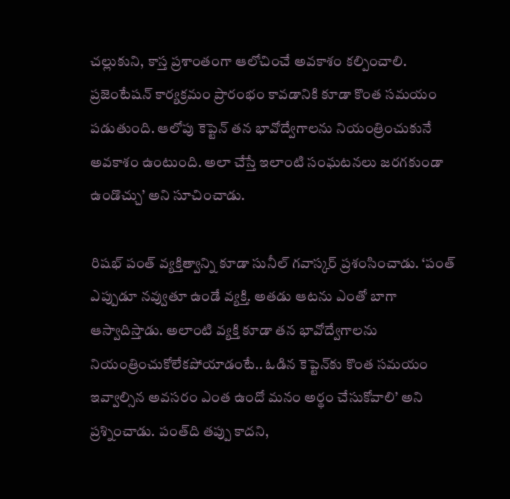చల్లుకుని, కాస్త ప్రశాంతంగా ఆలోచించే అవకాశం కల్పించాలి. ప్రజెంటేషన్ కార్యక్రమం ప్రారంభం కావడానికి కూడా కొంత సమయం పడుతుంది. ఆలోపు కెప్టెన్ తన భావోద్వేగాలను నియంత్రించుకునే అవకాశం ఉంటుంది. అలా చేస్తే ఇలాంటి సంఘటనలు జరగకుండా ఉండొచ్చు’ అని సూచించాడు.

రిషభ్ పంత్ వ్యక్తిత్వాన్ని కూడా సునీల్ గవాస్కర్ ప్రశంసించాడు. ‘పంత్ ఎప్పుడూ నవ్వుతూ ఉండే వ్యక్తి. అతడు ఆటను ఎంతో బాగా ఆస్వాదిస్తాడు. అలాంటి వ్యక్తి కూడా తన భావోద్వేగాలను నియంత్రించుకోలేకపోయాడంటే.. ఓడిన కెప్టెన్‌కు కొంత సమయం ఇవ్వాల్సిన అవసరం ఎంత ఉందో మనం అర్థం చేసుకోవాలి’ అని ప్రశ్నించాడు. పంత్‌ది తప్పు కాదని,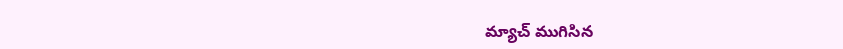మ్యాచ్ ముగిసిన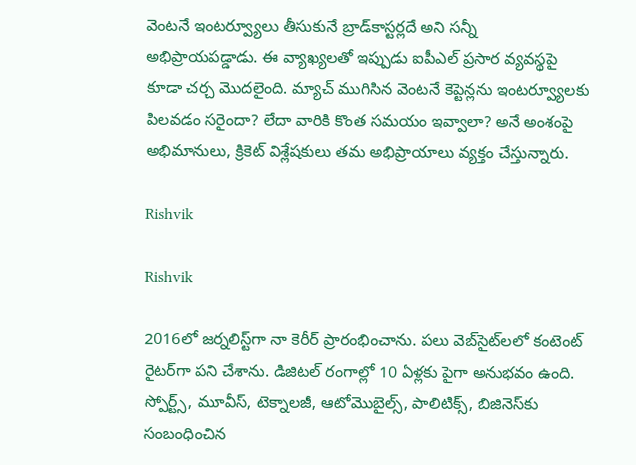వెంటనే ఇంటర్వ్యూలు తీసుకునే బ్రాడ్‌కాస్టర్లదే అని సన్నీ అభిప్రాయపడ్డాడు. ఈ వ్యాఖ్యలతో ఇప్పుడు ఐపీఎల్ ప్రసార వ్యవస్థపై కూడా చర్చ మొదలైంది. మ్యాచ్ ముగిసిన వెంటనే కెప్టెన్లను ఇంటర్వ్యూలకు పిలవడం సరైందా? లేదా వారికి కొంత సమయం ఇవ్వాలా? అనే అంశంపై అభిమానులు, క్రికెట్ విశ్లేషకులు తమ అభిప్రాయాలు వ్యక్తం చేస్తున్నారు.

Rishvik

Rishvik

2016లో జర్నలిస్ట్‌గా నా కెరీర్ ప్రారంభించాను. పలు వెబ్‌సైట్‌లలో కంటెంట్ రైటర్‌గా పని చేశాను. డిజిటల్‌ రంగాల్లో 10 ఏళ్లకు పైగా అనుభవం ఉంది. స్పోర్ట్స్, మూవీస్, టెక్నాలజీ, ఆటోమొబైల్స్, పాలిటిక్స్, బిజినెస్‌కు సంబంధించిన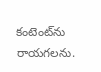కంటెంట్‌ను రాయగలను.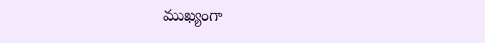ముఖ్యంగా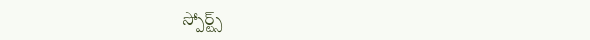స్పోర్ట్స్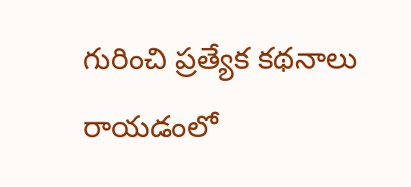గురించి ప్రత్యేక కథనాలు రాయడంలో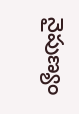నైపుణ్యం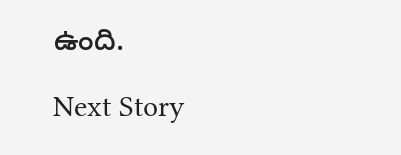ఉంది.

Next Story